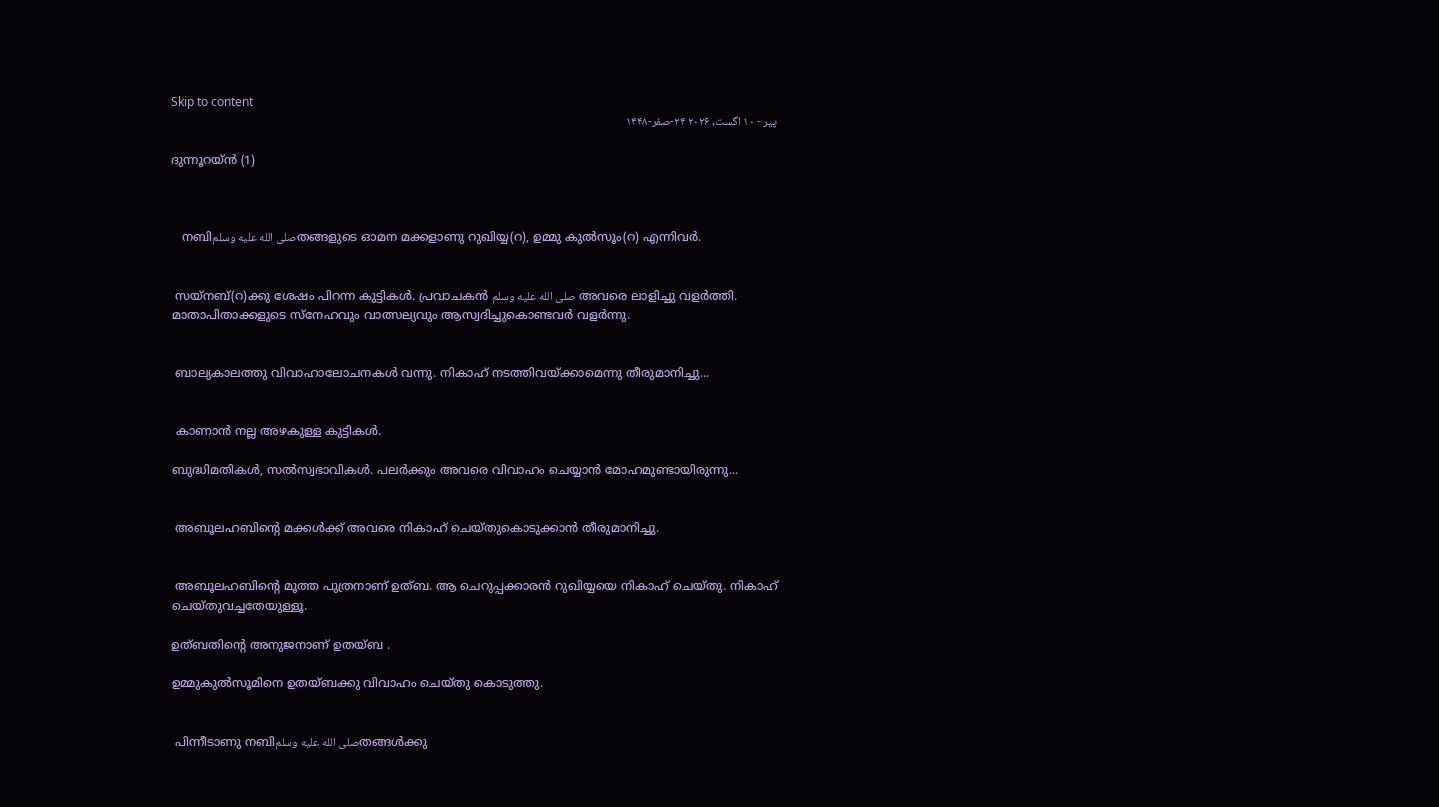Skip to content
پیر - ۱۰ اگست, ۲۰۲۶ ۲۴-صفر-۱۴۴۸

ദുന്നൂറയ്ൻ (1)



   നബിصلى الله عليه وسلمതങ്ങളുടെ ഓമന മക്കളാണു റുഖിയ്യ(റ), ഉമ്മു കുൽസൂം(റ) എന്നിവർ.


 സയ്നബ്(റ)ക്കു ശേഷം പിറന്ന കുട്ടികൾ. പ്രവാചകൻ صلى الله عليه وسلم അവരെ ലാളിച്ചു വളർത്തി. മാതാപിതാക്കളുടെ സ്നേഹവും വാത്സല്യവും ആസ്വദിച്ചുകൊണ്ടവർ വളർന്നു.


 ബാല്യകാലത്തു വിവാഹാലോചനകൾ വന്നു. നികാഹ് നടത്തിവയ്ക്കാമെന്നു തീരുമാനിച്ചു...


 കാണാൻ നല്ല അഴകുള്ള കുട്ടികൾ.

ബുദ്ധിമതികൾ, സൽസ്വഭാവികൾ. പലർക്കും അവരെ വിവാഹം ചെയ്യാൻ മോഹമുണ്ടായിരുന്നു...


 അബൂലഹബിന്റെ മക്കൾക്ക് അവരെ നികാഹ് ചെയ്തുകൊടുക്കാൻ തീരുമാനിച്ചു.


 അബൂലഹബിന്റെ മൂത്ത പുത്രനാണ് ഉത്ബ. ആ ചെറുപ്പക്കാരൻ റുഖിയ്യയെ നികാഹ് ചെയ്തു. നികാഹ് ചെയ്തുവച്ചതേയുള്ളൂ.

ഉത്ബതിന്റെ അനുജനാണ് ഉതയ്ബ .

ഉമ്മുകുൽസൂമിനെ ഉതയ്ബക്കു വിവാഹം ചെയ്തു കൊടുത്തു.


 പിന്നീടാണു നബിصلى الله عليه وسلمതങ്ങൾക്കു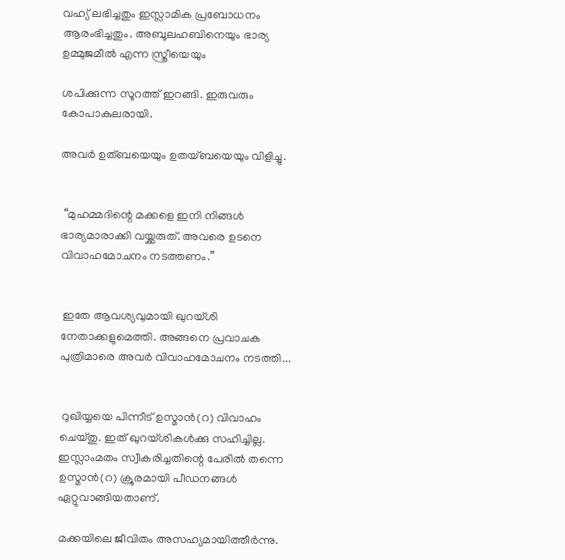വഹ്യ് ലഭിച്ചതും ഇസ്ലാമിക പ്രബോധനം ആരംഭിച്ചതും. അബൂലഹബിനെയും ഭാര്യ ഉമ്മുജമീൽ എന്ന സ്ത്രീയെയും

ശപിക്കുന്ന സൂറത്ത് ഇറങ്ങി. ഇരുവരും കോപാകുലരായി.

അവർ ഉത്ബയെയും ഉതയ്ബയെയും വിളിച്ചു.


 “മുഹമ്മദിന്റെ മക്കളെ ഇനി നിങ്ങൾ ഭാര്യമാരാക്കി വയ്ക്കരുത്. അവരെ ഉടനെ വിവാഹമോചനം നടത്തണം.”


 ഇതേ ആവശ്യവുമായി ഖുറയ്ശി നേതാക്കളുമെത്തി. അങ്ങനെ പ്രവാചക പുത്രിമാരെ അവർ വിവാഹമോചനം നടത്തി...


 റുഖിയ്യയെ പിന്നീട് ഉസ്മാൻ(റ) വിവാഹം ചെയ്തു. ഇത് ഖുറയ്ശികൾക്കു സഹിച്ചില്ല. ഇസ്ലാംമതം സ്വീകരിച്ചതിന്റെ പേരിൽ തന്നെ ഉസ്മാൻ(റ) ക്രൂരമായി പീഡനങ്ങൾ ഏറ്റുവാങ്ങിയതാണ്.

മക്കയിലെ ജീവിതം അസഹ്യമായിത്തീർന്നു.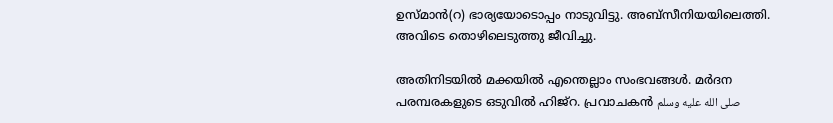ഉസ്മാൻ(റ) ഭാര്യയോടൊപ്പം നാടുവിട്ടു. അബ്സീനിയയിലെത്തി. അവിടെ തൊഴിലെടുത്തു ജീവിച്ചു.

അതിനിടയിൽ മക്കയിൽ എന്തെല്ലാം സംഭവങ്ങൾ. മർദന പരമ്പരകളുടെ ഒടുവിൽ ഹിജ്റ. പ്രവാചകൻ صلى الله عليه وسلم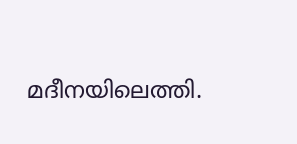മദീനയിലെത്തി.